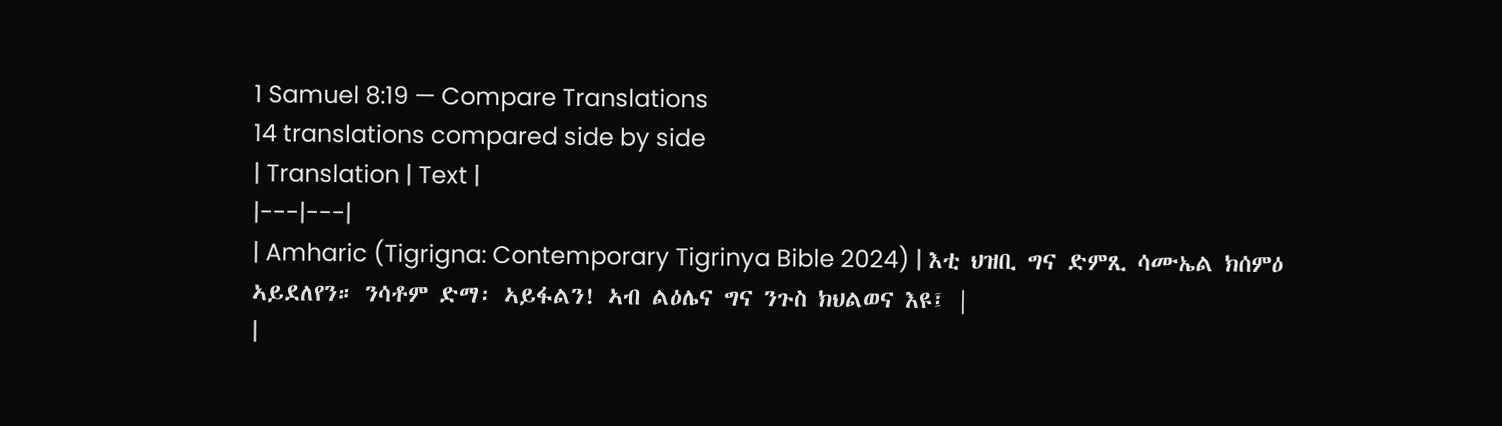1 Samuel 8:19 — Compare Translations
14 translations compared side by side
| Translation | Text |
|---|---|
| Amharic (Tigrigna: Contemporary Tigrinya Bible 2024) | እቲ ህዝቢ ግና ድምጺ ሳሙኤል ክሰምዕ ኣይደለየን። ንሳቶም ድማ፡ ኣይፋልን! ኣብ ልዕሌና ግና ንጉስ ክህልወና እዩ፤ |
|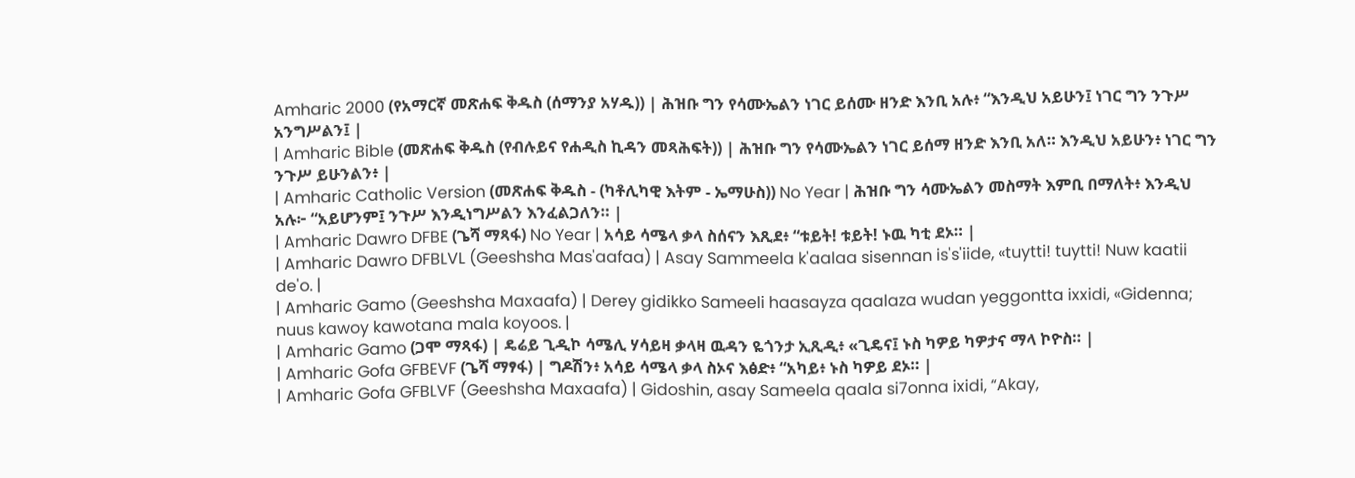Amharic 2000 (የአማርኛ መጽሐፍ ቅዱስ (ሰማንያ አሃዱ)) | ሕዝቡ ግን የሳሙኤልን ነገር ይሰሙ ዘንድ እንቢ አሉ፥ “እንዲህ አይሁን፤ ነገር ግን ንጉሥ አንግሥልን፤ |
| Amharic Bible (መጽሐፍ ቅዱስ (የብሉይና የሐዲስ ኪዳን መጻሕፍት)) | ሕዝቡ ግን የሳሙኤልን ነገር ይሰማ ዘንድ እንቢ አለ። እንዲህ አይሁን፥ ነገር ግን ንጉሥ ይሁንልን፥ |
| Amharic Catholic Version (መጽሐፍ ቅዱስ - (ካቶሊካዊ እትም - ኤማሁስ)) No Year | ሕዝቡ ግን ሳሙኤልን መስማት እምቢ በማለት፥ እንዲህ አሉ፦ “አይሆንም፤ ንጉሥ እንዲነግሥልን እንፈልጋለን። |
| Amharic Dawro DFBE (ጌሻ ማጻፋ) No Year | አሳይ ሳሜላ ቃላ ስሰናን እጺደ፥ “ቱይት! ቱይት! ኑዉ ካቲ ደኦ። |
| Amharic Dawro DFBLVL (Geeshsha Mas'aafaa) | Asay Sammeela k'aalaa sisennan is's'iide, «tuytti! tuytti! Nuw kaatii de'o. |
| Amharic Gamo (Geeshsha Maxaafa) | Derey gidikko Sameeli haasayza qaalaza wudan yeggontta ixxidi, «Gidenna; nuus kawoy kawotana mala koyoos. |
| Amharic Gamo (ጋሞ ማጻፋ) | ዴሬይ ጊዲኮ ሳሜሊ ሃሳይዛ ቃላዛ ዉዳን ዬጎንታ ኢጺዲ፥ «ጊዴና፤ ኑስ ካዎይ ካዎታና ማላ ኮዮስ። |
| Amharic Gofa GFBEVF (ጌሻ ማፃፋ) | ግዶሽን፥ አሳይ ሳሜላ ቃላ ስኦና እፅድ፥ “አካይ፥ ኑስ ካዎይ ደኦ። |
| Amharic Gofa GFBLVF (Geeshsha Maxaafa) | Gidoshin, asay Sameela qaala si7onna ixidi, “Akay,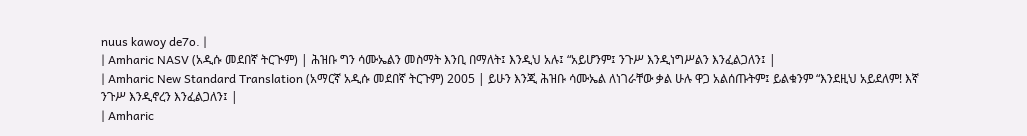nuus kawoy de7o. |
| Amharic NASV (አዲሱ መደበኛ ትርጒም) | ሕዝቡ ግን ሳሙኤልን መስማት እንቢ በማለት፤ እንዲህ አሉ፤ “አይሆንም፤ ንጉሥ እንዲነግሥልን እንፈልጋለን፤ |
| Amharic New Standard Translation (አማርኛ አዲሱ መደበኛ ትርጉም) 2005 | ይሁን እንጂ ሕዝቡ ሳሙኤል ለነገራቸው ቃል ሁሉ ዋጋ አልሰጡትም፤ ይልቁንም “እንደዚህ አይደለም! እኛ ንጉሥ እንዲኖረን እንፈልጋለን፤ |
| Amharic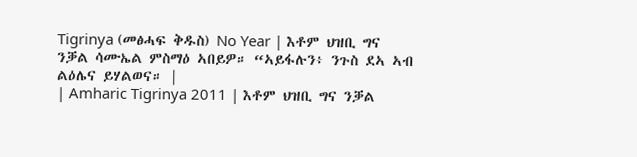Tigrinya (መፅሓፍ ቅዱስ) No Year | እቶም ህዝቢ ግና ንቓል ሳሙኤል ምስማዕ ኣበይዎ። “ኣይፋሉን፥ ንጉስ ደኣ ኣብ ልዕሌና ይሃልወና። |
| Amharic Tigrinya 2011 | እቶም ህዝቢ ግና ንቓል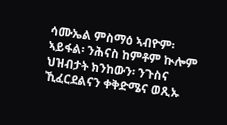ሳሙኤል ምስማዕ ኣብዮም፡ ኣይፋል፡ ንሕናስ ከምቶም ኲሎም ህዝብታት ክንከውን፡ ንጉስና ኺፈርደልናን ቀቅድሜና ወጺኡ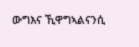ውግእና ኺዋግኣልናንሲ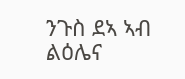ንጉስ ደኣ ኣብ ልዕሌና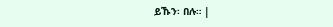ይኹን፡ በሉ። |